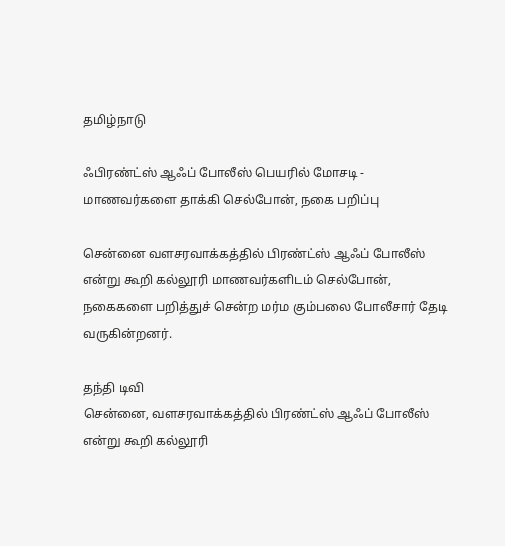தமிழ்நாடு

ஃபிரண்ட்ஸ் ஆஃப் போலீஸ் பெயரில் மோசடி - மாணவர்களை தாக்கி செல்போன், நகை பறிப்பு

சென்னை வளசரவாக்கத்தில் பிரண்ட்ஸ் ஆஃப் போலீஸ் என்று கூறி கல்லூரி மாணவர்களிடம் செல்போன், நகைகளை பறித்துச் சென்ற மர்ம கும்பலை போலீசார் தேடி வருகின்றனர்.

தந்தி டிவி
சென்னை, வளசரவாக்கத்தில் பிரண்ட்ஸ் ஆஃப் போலீஸ் என்று கூறி கல்லூரி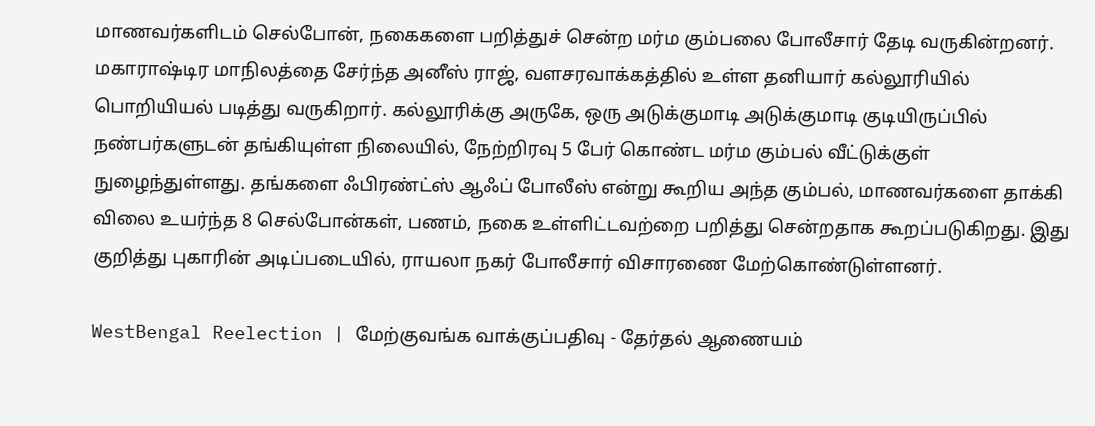மாணவர்களிடம் செல்போன், நகைகளை பறித்துச் சென்ற மர்ம கும்பலை போலீசார் தேடி வருகின்றனர். மகாராஷ்டிர மாநிலத்தை சேர்ந்த அனீஸ் ராஜ், வளசரவாக்கத்தில் உள்ள தனியார் கல்லூரியில் பொறியியல் படித்து வருகிறார். கல்லூரிக்கு அருகே, ஒரு அடுக்குமாடி அடுக்குமாடி குடியிருப்பில் நண்பர்களுடன் தங்கியுள்ள நிலையில், நேற்றிரவு 5 பேர் கொண்ட மர்ம கும்பல் வீட்டுக்குள் நுழைந்துள்ளது. தங்களை ஃபிரண்ட்ஸ் ஆஃப் போலீஸ் என்று கூறிய அந்த கும்பல், மாணவர்களை தாக்கி விலை உயர்ந்த 8 செல்போன்கள், பணம், நகை உள்ளிட்டவற்றை பறித்து சென்றதாக கூறப்படுகிறது. இது குறித்து புகாரின் அடிப்படையில், ராயலா நகர் போலீசார் விசாரணை மேற்கொண்டுள்ளனர்.

WestBengal Reelection | மேற்குவங்க வாக்குப்பதிவு - தேர்தல் ஆணையம்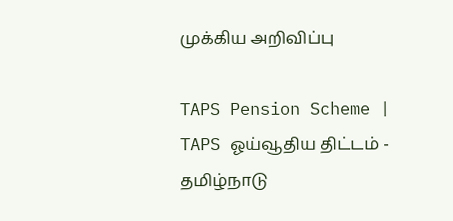முக்கிய அறிவிப்பு

TAPS Pension Scheme | TAPS ஓய்வூதிய திட்டம் - தமிழ்நாடு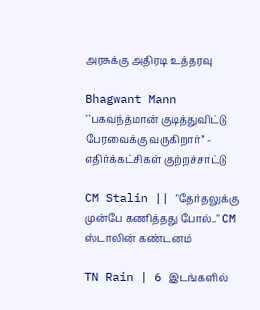அரசுக்கு அதிரடி உத்தரவு

Bhagwant Mann ``பகவந்த்மான் குடித்துவிட்டு பேரவைக்கு வருகிறார்’’ - எதிர்க்கட்சிகள் குற்றச்சாட்டு

CM Stalin || "தேர்தலுக்கு முன்பே கணித்தது போல்.." CM ஸ்டாலின் கண்டனம்

TN Rain | 6 இடங்களில்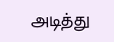அடித்து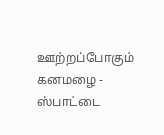ஊற்றப்போகும் கனமழை - ஸ்பாட்டை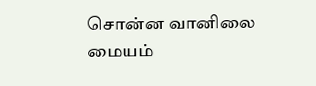சொன்ன வானிலை மையம்